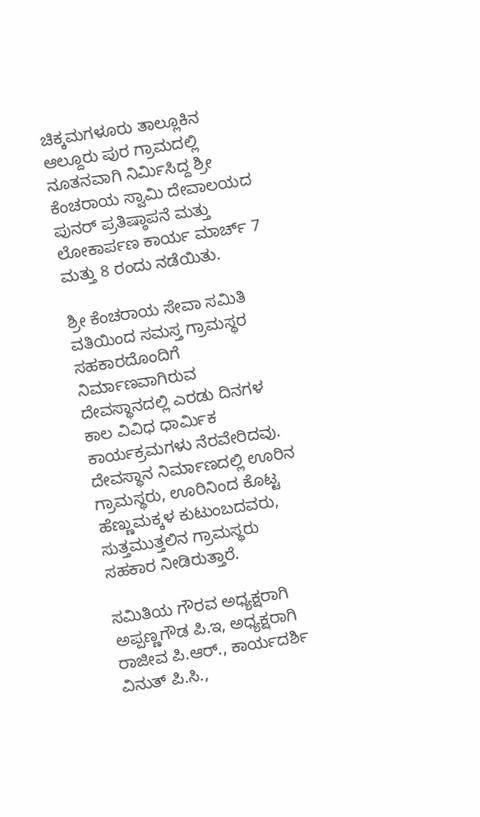ಚಿಕ್ಕಮಗಳೂರು ತಾಲ್ಲೂಕಿನ ಆಲ್ದೂರು ಪುರ ಗ್ರಾಮದಲ್ಲಿ ನೂತನವಾಗಿ ನಿರ್ಮಿಸಿದ್ದ ಶ್ರೀ ಕೆಂಚರಾಯ ಸ್ವಾಮಿ ದೇವಾಲಯದ ಪುನರ್ ಪ್ರತಿಷ್ಠಾಪನೆ ಮತ್ತು ಲೋಕಾರ್ಪಣ ಕಾರ್ಯ ಮಾರ್ಚ್ 7 ಮತ್ತು 8 ರಂದು ನಡೆಯಿತು.

ಶ್ರೀ ಕೆಂಚರಾಯ ಸೇವಾ ಸಮಿತಿ ವತಿಯಿಂದ ಸಮಸ್ತ ಗ್ರಾಮಸ್ಥರ ಸಹಕಾರದೊಂದಿಗೆ ನಿರ್ಮಾಣವಾಗಿರುವ ದೇವಸ್ಥಾನದಲ್ಲಿ ಎರಡು ದಿನಗಳ ಕಾಲ ವಿವಿಧ ಧಾರ್ಮಿಕ ಕಾರ್ಯಕ್ರಮಗಳು ನೆರವೇರಿದವು.
ದೇವಸ್ಥಾನ ನಿರ್ಮಾಣದಲ್ಲಿ ಊರಿನ ಗ್ರಾಮಸ್ಥರು, ಊರಿನಿಂದ ಕೊಟ್ಟ ಹೆಣ್ಣುಮಕ್ಕಳ ಕುಟುಂಬದವರು, ಸುತ್ತಮುತ್ತಲಿನ ಗ್ರಾಮಸ್ಥರು ಸಹಕಾರ ನೀಡಿರುತ್ತಾರೆ.

ಸಮಿತಿಯ ಗೌರವ ಅಧ್ಯಕ್ಷರಾಗಿ ಅಪ್ಪಣ್ಣಗೌಡ ಪಿ.ಇ, ಅಧ್ಯಕ್ಷರಾಗಿ ರಾಜೀವ ಪಿ.ಆರ್., ಕಾರ್ಯದರ್ಶಿ ವಿನುತ್ ಪಿ.ಸಿ.,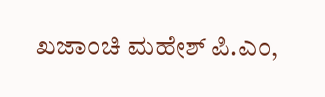ಖಜಾಂಚಿ ಮಹೇಶ್ ಪಿ.ಎಂ,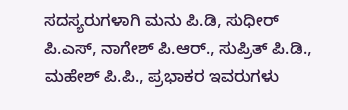ಸದಸ್ಯರುಗಳಾಗಿ ಮನು ಪಿ.ಡಿ, ಸುಧೀರ್ ಪಿ.ಎಸ್, ನಾಗೇಶ್ ಪಿ.ಆರ್., ಸುಪ್ರಿತ್ ಪಿ.ಡಿ., ಮಹೇಶ್ ಪಿ.ಪಿ., ಪ್ರಭಾಕರ ಇವರುಗಳು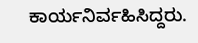ಕಾರ್ಯನಿರ್ವಹಿಸಿದ್ದರು.